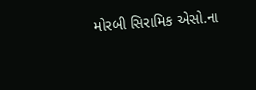મોરબી સિરામિક એસો.ના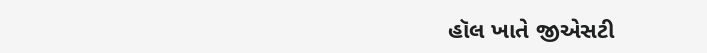હૉલ ખાતે જીએસટી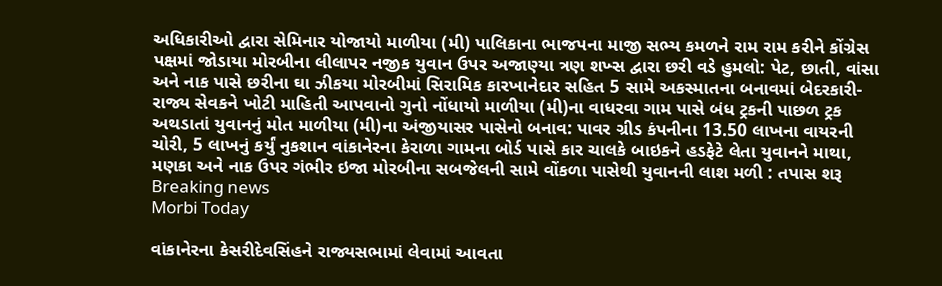અધિકારીઓ દ્વારા સેમિનાર યોજાયો માળીયા (મી) પાલિકાના ભાજપના માજી સભ્ય કમળને રામ રામ કરીને કોંગ્રેસ પક્ષમાં જોડાયા મોરબીના લીલાપર નજીક યુવાન ઉપર અજાણ્યા ત્રણ શખ્સ દ્વારા છરી વડે હુમલો: પેટ, છાતી, વાંસા અને નાક પાસે છરીના ઘા ઝીકયા મોરબીમાં સિરામિક કારખાનેદાર સહિત 5 સામે અકસ્માતના બનાવમાં બેદરકારી-રાજ્ય સેવકને ખોટી માહિતી આપવાનો ગુનો નોંધાયો માળીયા (મી)ના વાધરવા ગામ પાસે બંધ ટ્રકની પાછળ ટ્રક અથડાતાં યુવાનનું મોત માળીયા (મી)ના અંજીયાસર પાસેનો બનાવ: પાવર ગ્રીડ કંપનીના 13.50 લાખના વાયરની ચોરી, 5 લાખનું કર્યું નુકશાન વાંકાનેરના કેરાળા ગામના બોર્ડ પાસે કાર ચાલકે બાઇકને હડફેટે લેતા યુવાનને માથા, મણકા અને નાક ઉપર ગંભીર ઇજા મોરબીના સબજેલની સામે વોંકળા પાસેથી યુવાનની લાશ મળી : તપાસ શરૂ
Breaking news
Morbi Today

વાંકાનેરના કેસરીદેવસિંહને રાજ્યસભામાં લેવામાં આવતા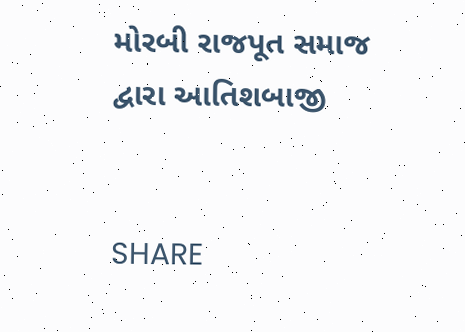મોરબી રાજપૂત સમાજ દ્વારા આતિશબાજી


SHARE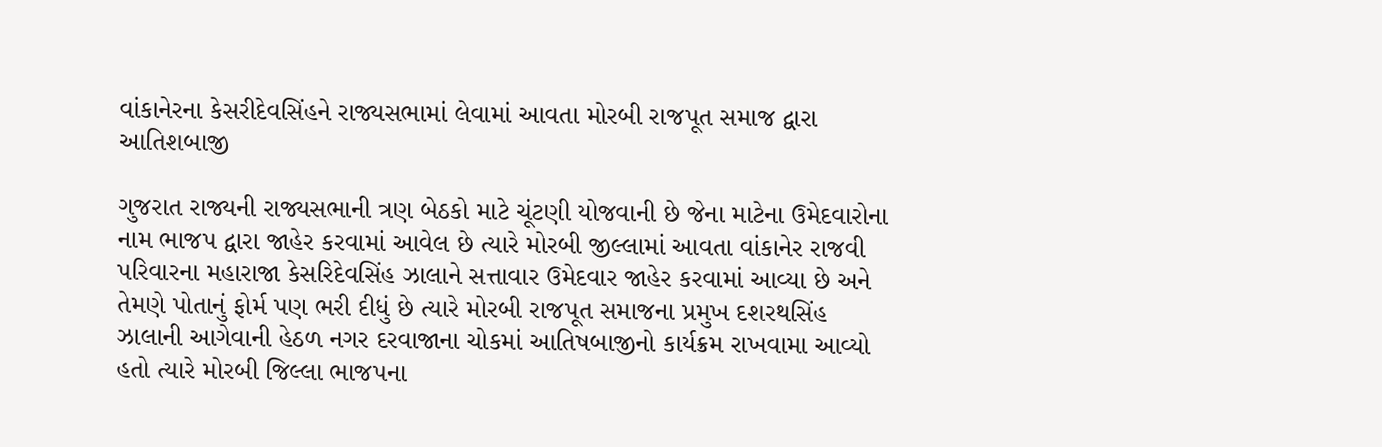વાંકાનેરના કેસરીદેવસિંહને રાજ્યસભામાં લેવામાં આવતા મોરબી રાજપૂત સમાજ દ્વારા આતિશબાજી

ગુજરાત રાજ્યની રાજ્યસભાની ત્રણ બેઠકો માટે ચૂંટણી યોજવાની છે જેના માટેના ઉમેદવારોના નામ ભાજપ દ્વારા જાહેર કરવામાં આવેલ છે ત્યારે મોરબી જીલ્લામાં આવતા વાંકાનેર રાજવી પરિવારના મહારાજા કેસરિદેવસિંહ ઝાલાને સત્તાવાર ઉમેદવાર જાહેર કરવામાં આવ્યા છે અને તેમણે પોતાનું ફોર્મ પણ ભરી દીધું છે ત્યારે મોરબી રાજપૂત સમાજના પ્રમુખ દશરથસિંહ ઝાલાની આગેવાની હેઠળ નગર દરવાજાના ચોકમાં આતિષબાજીનો કાર્યક્રમ રાખવામા આવ્યો હતો ત્યારે મોરબી જિલ્લા ભાજપના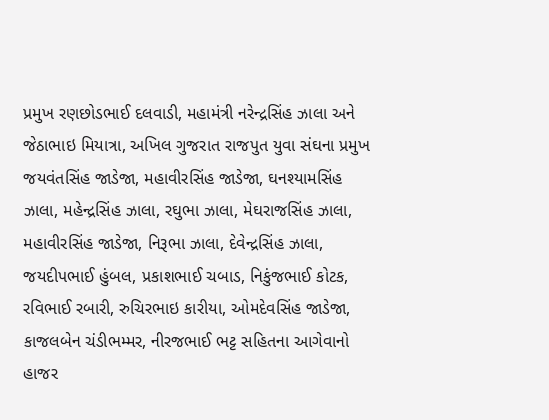પ્રમુખ રણછોડભાઈ દલવાડી, મહામંત્રી નરેન્દ્રસિંહ ઝાલા અને જેઠાભાઇ મિયાત્રા, અખિલ ગુજરાત રાજપુત યુવા સંઘના પ્રમુખ જયવંતસિંહ જાડેજા, મહાવીરસિંહ જાડેજા, ઘનશ્યામસિંહ ઝાલા, મહેન્દ્રસિંહ ઝાલા, રઘુભા ઝાલા, મેઘરાજસિંહ ઝાલા, મહાવીરસિંહ જાડેજા, નિરૂભા ઝાલા, દેવેન્દ્રસિંહ ઝાલા, જયદીપભાઈ હુંબલ, પ્રકાશભાઈ ચબાડ, નિકુંજભાઈ કોટક, રવિભાઈ રબારી, રુચિરભાઇ કારીયા, ઓમદેવસિંહ જાડેજા, કાજલબેન ચંડીભમ્મર, નીરજભાઈ ભટ્ટ સહિતના આગેવાનો હાજર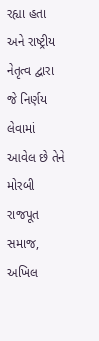રહ્યા હતા અને રાષ્ટ્રીય નેતૃત્વ દ્વારા જે નિર્ણય લેવામાં આવેલ છે તેને મોરબી રાજપૂત સમાજ, અખિલ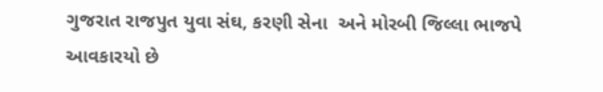ગુજરાત રાજપુત યુવા સંઘ, કરણી સેના  અને મોરબી જિલ્લા ભાજપે આવકારયો છે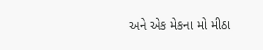અને એક મેકના મો મીઠા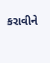કરાવીને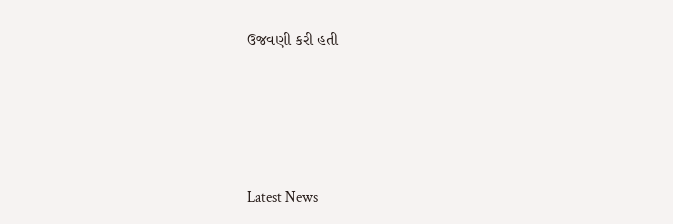ઉજવણી કરી હતી






Latest News